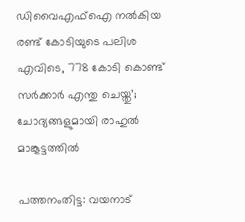ഡിവൈഎഫ്‌ഐ നല്‍കിയ രണ്ട് കോടിയുടെ പലിശ എവിടെ, 778 കോടി കൊണ്ട് സര്‍ക്കാര്‍ എന്തു ചെയ്തു’; ചോദ്യങ്ങളുമായി രാഹുല്‍ മാങ്കൂട്ടത്തില്‍

പത്തനംതിട്ട: വയനാട്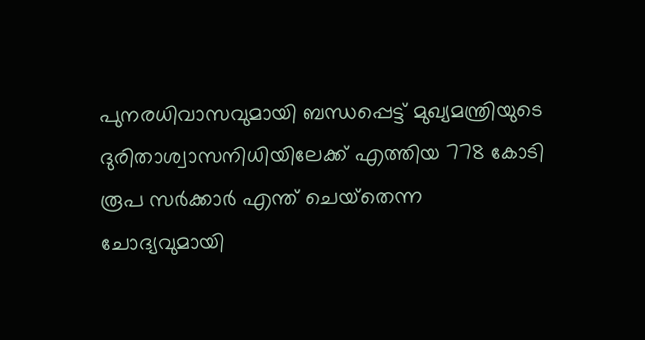പുനരധിവാസവുമായി ബന്ധപ്പെട്ട് മുഖ്യമന്ത്രിയുടെ ദുരിതാശ്വാസനിധിയിലേക്ക് എത്തിയ 778 കോടി രൂപ സര്‍ക്കാര്‍ എന്ത് ചെയ്‌തെന്ന ചോദ്യവുമായി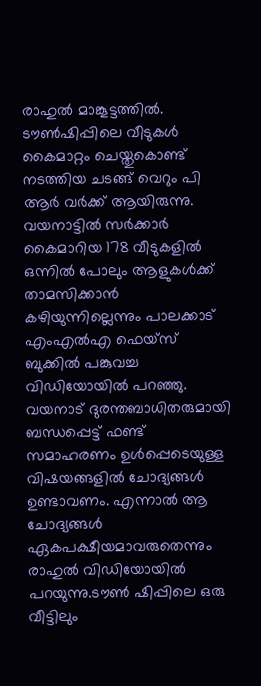രാഹുല്‍ മാങ്കൂട്ടത്തില്‍. ടൗണ്‍ഷിപ്പിലെ വീടുകള്‍ കൈമാറ്റം ചെയ്തുകൊണ്ട് നടത്തിയ ചടങ്ങ് വെറും പി ആര്‍ വര്‍ക്ക് ആയിരുന്നു. വയനാട്ടില്‍ സര്‍ക്കാര്‍ കൈമാറിയ 178 വീടുകളില്‍ ഒന്നില്‍ പോലും ആളുകള്‍ക്ക് താമസിക്കാന്‍ കഴിയുന്നില്ലെന്നും പാലക്കാട് എംഎല്‍എ ഫെയ്‌സ് ബുക്കില്‍ പങ്കുവച്ച വിഡിയോയില്‍ പറഞ്ഞു. വയനാട് ദുരന്തബാധിതരുമായി ബന്ധപ്പെട്ട് ഫണ്ട് സമാഹരണം ഉള്‍പ്പെടെയുള്ള വിഷയങ്ങളില്‍ ചോദ്യങ്ങള്‍ ഉണ്ടാവണം. എന്നാല്‍ ആ ചോദ്യങ്ങള്‍ ഏകപക്ഷീയമാവരുതെന്നും രാഹുല്‍ വിഡിയോയില്‍ പറയുന്നു.ടൗണ്‍ ഷിപ്പിലെ ഒരു വീട്ടിലും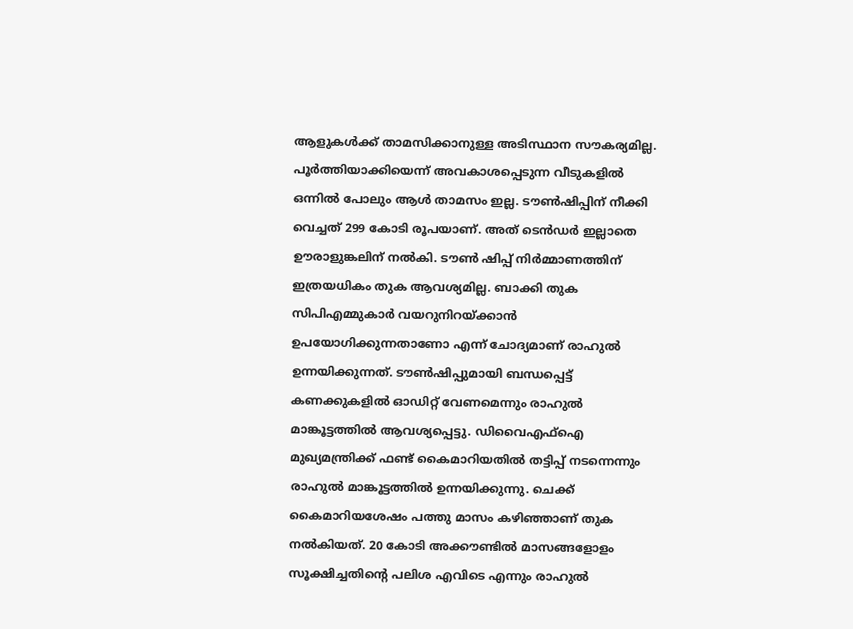ആളുകള്‍ക്ക് താമസിക്കാനുള്ള അടിസ്ഥാന സൗകര്യമില്ല. പൂര്‍ത്തിയാക്കിയെന്ന് അവകാശപ്പെടുന്ന വീടുകളില്‍ ഒന്നില്‍ പോലും ആള്‍ താമസം ഇല്ല. ടൗണ്‍ഷിപ്പിന് നീക്കി വെച്ചത് 299 കോടി രൂപയാണ്. അത് ടെന്‍ഡര്‍ ഇല്ലാതെ ഊരാളുങ്കലിന് നല്‍കി. ടൗണ്‍ ഷിപ്പ് നിര്‍മ്മാണത്തിന് ഇത്രയധികം തുക ആവശ്യമില്ല. ബാക്കി തുക സിപിഎമ്മുകാര്‍ വയറുനിറയ്ക്കാന്‍ ഉപയോഗിക്കുന്നതാണോ എന്ന് ചോദ്യമാണ് രാഹുല്‍ ഉന്നയിക്കുന്നത്. ടൗണ്‍ഷിപ്പുമായി ബന്ധപ്പെട്ട് കണക്കുകളില്‍ ഓഡിറ്റ് വേണമെന്നും രാഹുല്‍ മാങ്കൂട്ടത്തില്‍ ആവശ്യപ്പെട്ടു. ഡിവൈഎഫ്‌ഐ മുഖ്യമന്ത്രിക്ക് ഫണ്ട് കൈമാറിയതില്‍ തട്ടിപ്പ് നടന്നെന്നും രാഹുല്‍ മാങ്കൂട്ടത്തില്‍ ഉന്നയിക്കുന്നു. ചെക്ക് കൈമാറിയശേഷം പത്തു മാസം കഴിഞ്ഞാണ് തുക നല്‍കിയത്. 20 കോടി അക്കൗണ്ടില്‍ മാസങ്ങളോളം സൂക്ഷിച്ചതിന്റെ പലിശ എവിടെ എന്നും രാഹുല്‍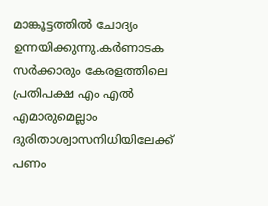മാങ്കൂട്ടത്തില്‍ ചോദ്യം ഉന്നയിക്കുന്നു.കര്‍ണാടക സര്‍ക്കാരും കേരളത്തിലെ പ്രതിപക്ഷ എം എല്‍ എമാരുമെല്ലാം ദുരിതാശ്വാസനിധിയിലേക്ക് പണം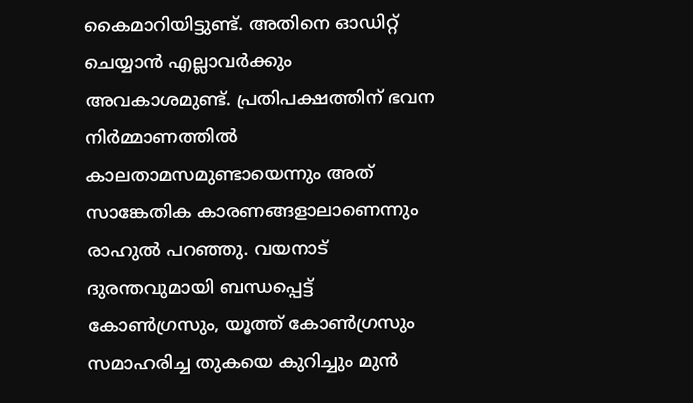കൈമാറിയിട്ടുണ്ട്. അതിനെ ഓഡിറ്റ് ചെയ്യാന്‍ എല്ലാവര്‍ക്കും അവകാശമുണ്ട്. പ്രതിപക്ഷത്തിന് ഭവന നിര്‍മ്മാണത്തില്‍ കാലതാമസമുണ്ടായെന്നും അത് സാങ്കേതിക കാരണങ്ങളാലാണെന്നും രാഹുല്‍ പറഞ്ഞു. വയനാട് ദുരന്തവുമായി ബന്ധപ്പെട്ട് കോണ്‍ഗ്രസും, യൂത്ത് കോണ്‍ഗ്രസും സമാഹരിച്ച തുകയെ കുറിച്ചും മുന്‍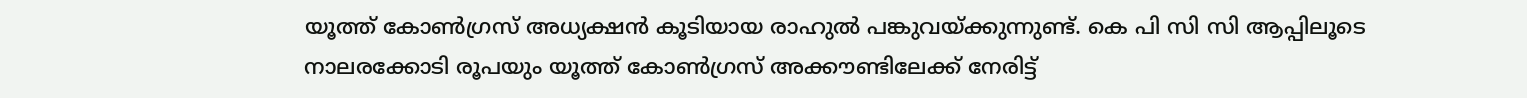യൂത്ത് കോണ്‍ഗ്രസ് അധ്യക്ഷന്‍ കൂടിയായ രാഹുല്‍ പങ്കുവയ്ക്കുന്നുണ്ട്. കെ പി സി സി ആപ്പിലൂടെ നാലരക്കോടി രൂപയും യൂത്ത് കോണ്‍ഗ്രസ് അക്കൗണ്ടിലേക്ക് നേരിട്ട്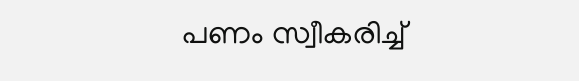പണം സ്വീകരിച്ച്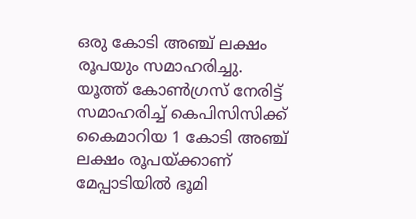ഒരു കോടി അഞ്ച് ലക്ഷം രൂപയും സമാഹരിച്ചു. യൂത്ത് കോണ്‍ഗ്രസ് നേരിട്ട് സമാഹരിച്ച് കെപിസിസിക്ക് കൈമാറിയ 1 കോടി അഞ്ച് ലക്ഷം രൂപയ്ക്കാണ് മേപ്പാടിയില്‍ ഭൂമി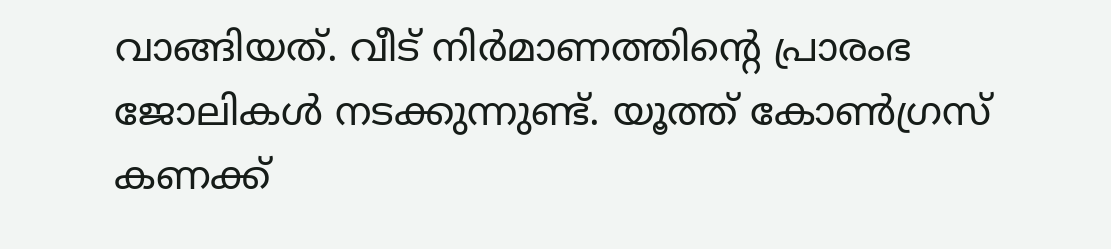വാങ്ങിയത്. വീട് നിര്‍മാണത്തിന്റെ പ്രാരംഭ ജോലികള്‍ നടക്കുന്നുണ്ട്. യൂത്ത് കോണ്‍ഗ്രസ് കണക്ക്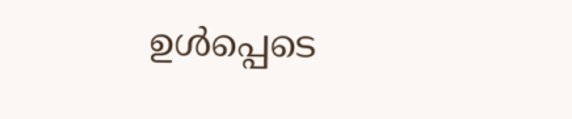ഉള്‍പ്പെടെ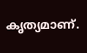കൃത്യമാണ്.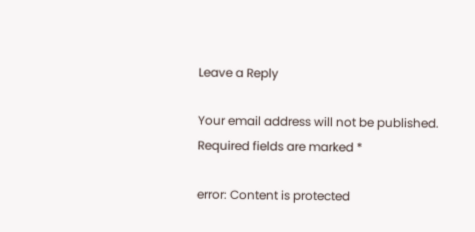Leave a Reply

Your email address will not be published. Required fields are marked *

error: Content is protected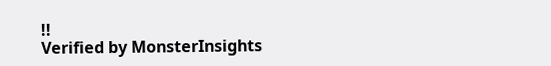!!
Verified by MonsterInsights